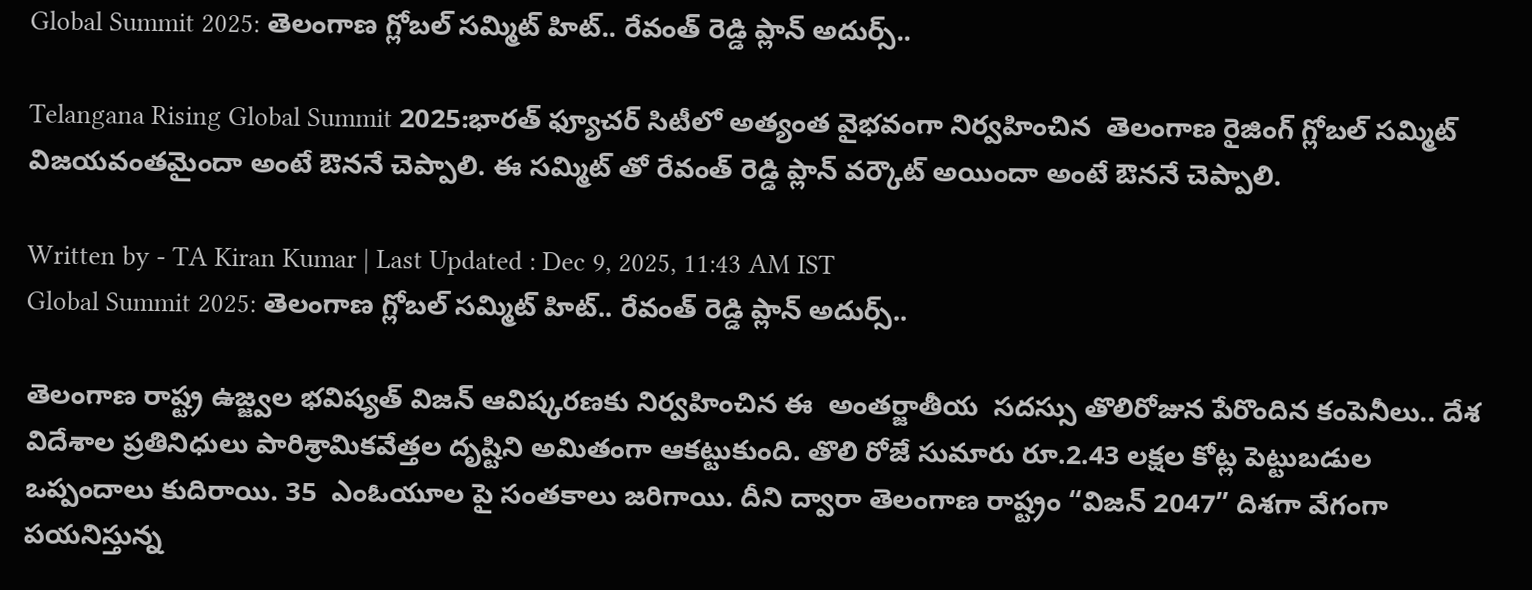Global Summit 2025: తెలంగాణ గ్లోబల్ సమ్మిట్ హిట్.. రేవంత్ రెడ్డి ప్లాన్ అదుర్స్..

Telangana Rising Global Summit 2025:భారత్ ఫ్యూచర్ సిటీలో అత్యంత వైభవంగా నిర్వహించిన  తెలంగాణ రైజింగ్ గ్లోబల్ సమ్మిట్ విజయవంతమైందా అంటే ఔననే చెప్పాలి. ఈ సమ్మిట్ తో రేవంత్ రెడ్డి ప్లాన్ వర్కౌట్ అయిందా అంటే ఔననే చెప్పాలి.

Written by - TA Kiran Kumar | Last Updated : Dec 9, 2025, 11:43 AM IST
Global Summit 2025: తెలంగాణ గ్లోబల్ సమ్మిట్ హిట్.. రేవంత్ రెడ్డి ప్లాన్ అదుర్స్..

తెలంగాణ రాష్ట్ర ఉజ్జ్వల భవిష్యత్ విజన్ ఆవిష్కరణకు నిర్వహించిన ఈ  అంతర్జాతీయ  సదస్సు తొలిరోజున పేరొందిన కంపెనీలు.. దేశ  విదేశాల ప్రతినిధులు పారిశ్రామికవేత్తల దృష్టిని అమితంగా ఆకట్టుకుంది. తొలి రోజే సుమారు రూ.2.43 లక్షల కోట్ల పెట్టుబడుల ఒప్పందాలు కుదిరాయి. 35  ఎంఓయూల పై సంతకాలు జరిగాయి. దీని ద్వారా తెలంగాణ రాష్ట్రం “విజన్ 2047” దిశగా వేగంగా పయనిస్తున్న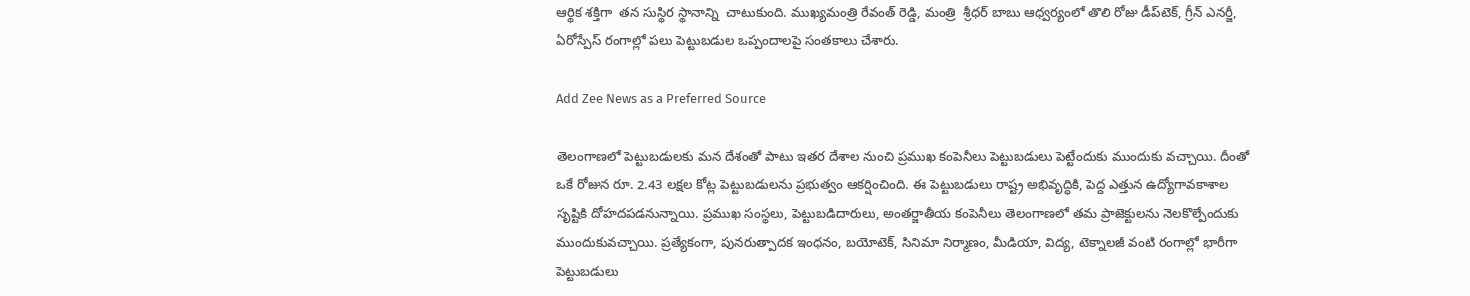ఆర్థిక శక్తిగా  తన సుస్థిర స్థానాన్ని  చాటుకుంది. ముఖ్యమంత్రి రేవంత్ రెడ్డి, మంత్రి  శ్రీధర్ బాబు ఆధ్వర్యంలో తొలి రోజు డీప్‌టెక్‌, గ్రీన్ ఎనర్జీ, ఏరోస్పేస్ రంగాల్లో పలు పెట్టుబడుల ఒప్పందాలపై సంతకాలు చేశారు.

Add Zee News as a Preferred Source

తెలంగాణలో పెట్టుబడులకు మన దేశంతో పాటు ఇతర దేశాల నుంచి ప్రముఖ కంపెనీలు పెట్టుబడులు పెట్టేందుకు ముందుకు వచ్చాయి. దీంతో ఒకే రోజున రూ. 2.43 లక్షల కోట్ల పెట్టుబడులను ప్రభుత్వం ఆకర్షించింది. ఈ పెట్టుబడులు రాష్ట్ర అభివృద్ధికి, పెద్ద ఎత్తున ఉద్యోగావకాశాల సృష్టికి దోహదపడనున్నాయి. ప్రముఖ సంస్థలు, పెట్టుబడిదారులు, అంతర్జాతీయ కంపెనీలు తెలంగాణలో తమ ప్రాజెక్టులను నెలకొల్పేందుకు ముందుకువచ్చాయి. ప్రత్యేకంగా, పునరుత్పాదక ఇంధనం, బయోటెక్, సినిమా నిర్మాణం, మీడియా, విద్య, టెక్నాలజీ వంటి రంగాల్లో భారీగా పెట్టుబడులు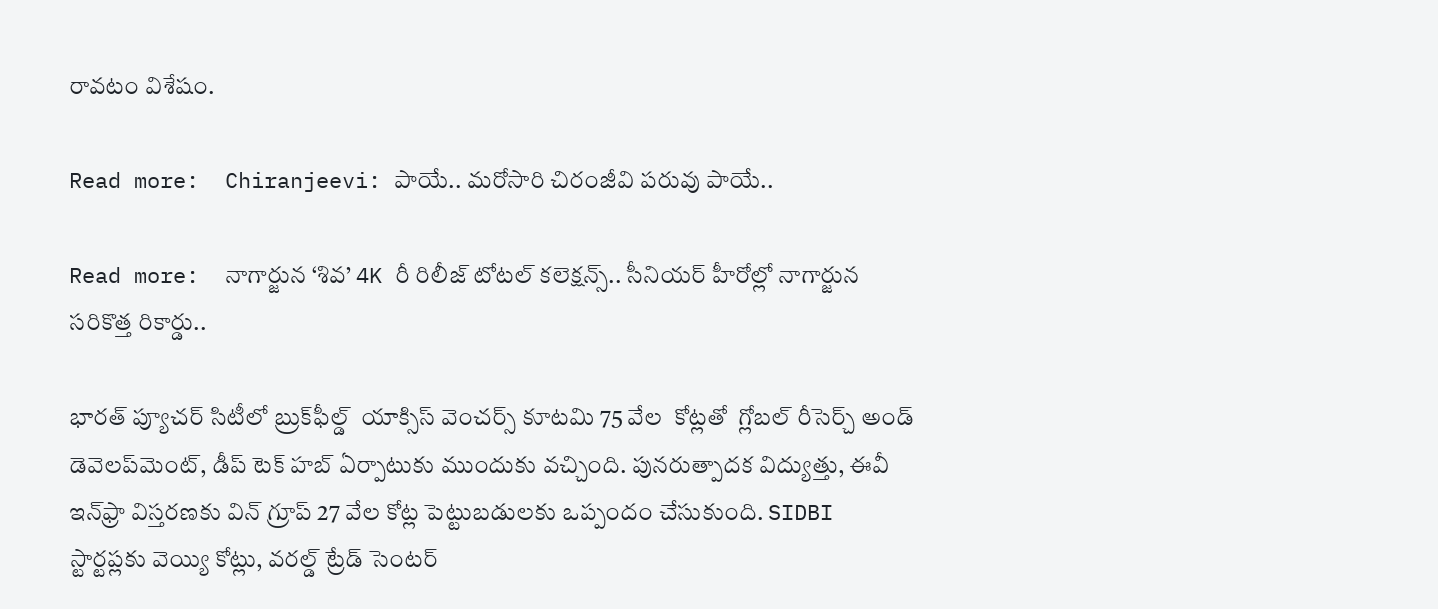రావటం విశేషం.

Read more:  Chiranjeevi: పాయే.. మరోసారి చిరంజీవి పరువు పాయే..

Read more:  నాగార్జున ‘శివ’ 4K రీ రిలీజ్ టోటల్ కలెక్షన్స్.. సీనియర్ హీరోల్లో నాగార్జున సరికొత్త రికార్డు..

భారత్ ప్యూచర్ సిటీలో బ్రుక్‌ఫీల్డ్  యాక్సిస్ వెంచర్స్ కూటమి 75 వేల  కోట్లతో  గ్లోబల్ రీసెర్చ్ అండ్ డెవెలప్‌మెంట్, డీప్ టెక్ హబ్ ఏర్పాటుకు ముందుకు వచ్చింది. పునరుత్పాదక విద్యుత్తు, ఈవీ ఇన్‌ఫ్రా విస్తరణకు విన్ గ్రూప్ 27 వేల కోట్ల పెట్టుబడులకు ఒప్పందం చేసుకుంది. SIDBI స్టార్టప్లకు వెయ్యి కోట్లు, వరల్డ్ ట్రేడ్‌ సెంటర్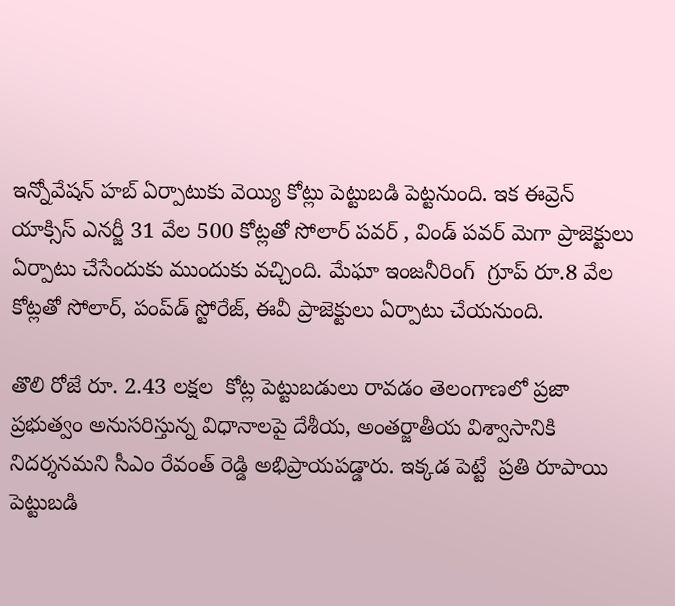ఇన్నోవేషన్ హబ్ ఏర్పాటుకు వెయ్యి కోట్లు పెట్టుబడి పెట్టనుంది. ఇక ఈవ్రెన్ యాక్సిస్ ఎనర్జీ 31 వేల 500 కోట్లతో సోలార్ పవర్ , విండ్ పవర్ మెగా ప్రాజెక్టులు ఏర్పాటు చేసేందుకు ముందుకు వచ్చింది. మేఘా ఇంజనీరింగ్  గ్రూప్ రూ.8 వేల కోట్లతో సోలార్, పంప్‌డ్ స్టోరేజ్, ఈవీ ప్రాజెక్టులు ఏర్పాటు చేయనుంది.

తొలి రోజే రూ. 2.43 లక్షల  కోట్ల పెట్టుబడులు రావడం తెలంగాణలో ప్రజా ప్రభుత్వం అనుసరిస్తున్న విధానాలపై దేశీయ, అంతర్జాతీయ విశ్వాసానికి నిదర్శనమని సీఎం రేవంత్ రెడ్డి అభిప్రాయపడ్డారు. ఇక్కడ పెట్టే  ప్రతి రూపాయి పెట్టుబడి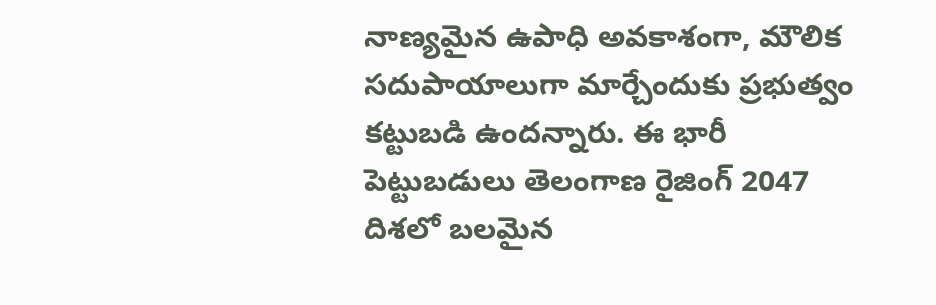నాణ్యమైన ఉపాధి అవకాశంగా, మౌలిక సదుపాయాలుగా మార్చేందుకు ప్రభుత్వం కట్టుబడి ఉందన్నారు. ఈ భారీ పెట్టుబడులు తెలంగాణ రైజింగ్ 2047 దిశలో బలమైన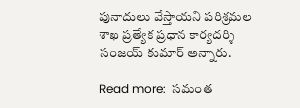పునాదులు వేస్తాయని పరిశ్రమల శాఖ ప్రత్యేక ప్రధాన కార్యదర్శి సంజయ్ కుమార్ అన్నారు.

Read more:  సమంత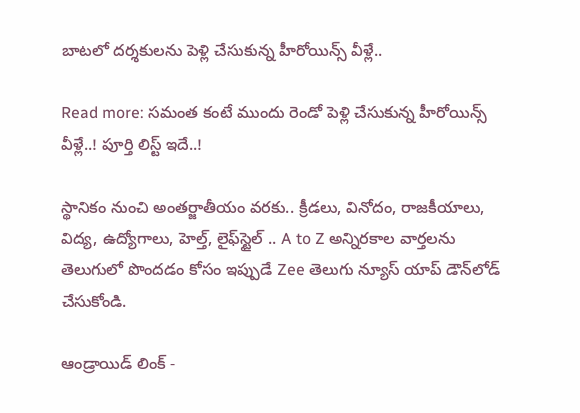బాటలో దర్శకులను పెళ్లి చేసుకున్న హీరోయిన్స్ వీళ్లే..

Read more: సమంత కంటే ముందు రెండో పెళ్లి చేసుకున్న హీరోయిన్స్ వీళ్లే..! పూర్తి లిస్ట్ ఇదే..!

స్థానికం నుంచి అంతర్జాతీయం వరకు.. క్రీడలు, వినోదం, రాజకీయాలు, విద్య, ఉద్యోగాలు, హెల్త్, లైఫ్‌స్టైల్ .. A to Z అన్నిరకాల వార్తలను తెలుగులో పొందడం కోసం ఇప్పుడే Zee తెలుగు న్యూస్ యాప్ డౌన్‌లోడ్ చేసుకోండి.

ఆండ్రాయిడ్ లింక్ -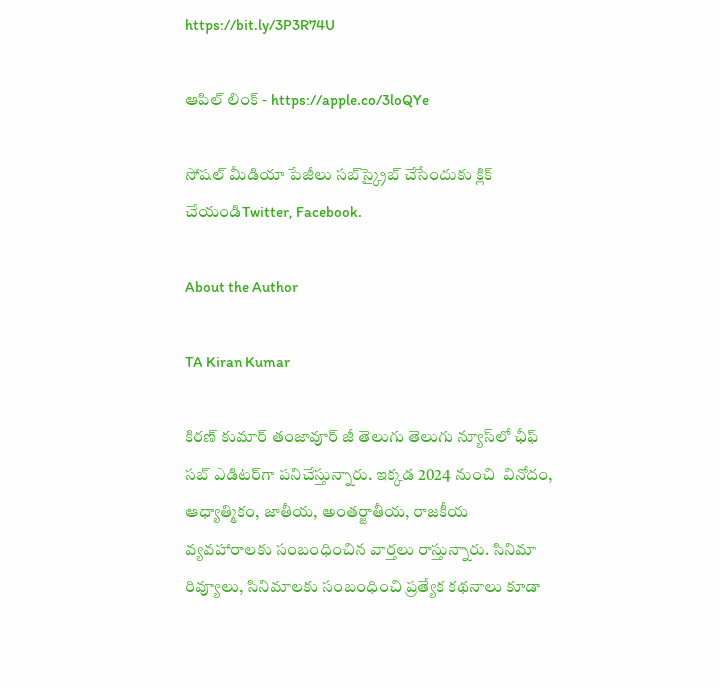https://bit.ly/3P3R74U

ఆపిల్ లింక్ - https://apple.co/3loQYe

సోషల్ మీడియా పేజీలు సబ్‌స్క్రైబ్ చేసేందుకు క్లిక్ చేయండిTwitter, Facebook.

About the Author

TA Kiran Kumar

కిరణ్ కుమార్ తంజావూర్ జీ తెలుగు తెలుగు న్యూస్‌లో ఛీఫ్ సబ్ ఎడిటర్‌గా పనిచేస్తున్నారు. ఇక్కడ 2024 నుంచి  వినోదం, ఆధ్యాత్మికం, జాతీయ, అంతర్జాతీయ, రాజకీయ వ్యవహారాలకు సంబంధించిన వార్తలు రాస్తున్నారు. సినిమా రివ్యూలు, సినిమాలకు సంబంధించి ప్రత్యేక కథనాలు కూడా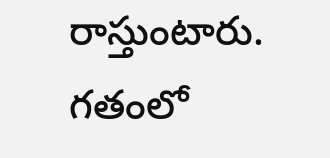రాస్తుంటారు. గతంలో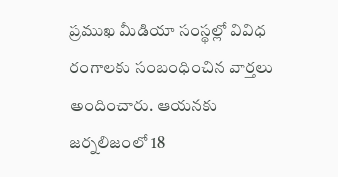ప్రముఖ మీడియా సంస్థల్లో వివిధ రంగాలకు సంబంధించిన వార్తలు అందించారు. ఆయనకు జర్నలిజంలో 18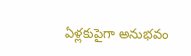ఏళ్లకుపైగా అనుభవం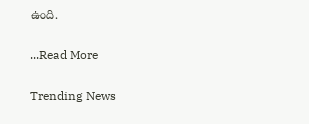ఉంది.

...Read More

Trending News